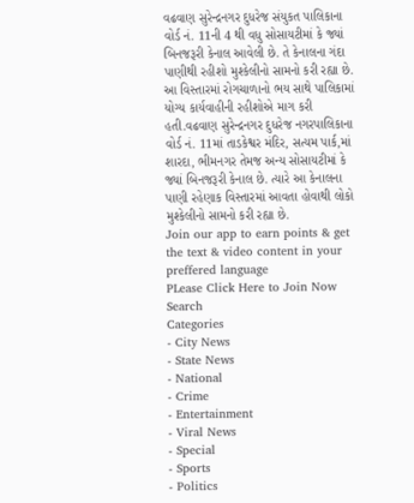વઢવાણ સુરેન્દ્રનગર દુધરેજ સંયુકત પાલિકાના વોર્ડ નં. 11ની 4 થી વધુ સોસાયટીમાં કે જ્યાં બિનજરૂરી કેનાલ આવેલી છે. તે કેનાલના ગંદા પાણીથી રહીશો મુશ્કેલીનો સામનો કરી રહ્યા છે. આ વિસ્તારમાં રોગચાળાનો ભય સાથે પાલિકામાં યોગ્ય કાર્યવાહીની રહીશોએ માગ કરી હતી.વઢવાણ સુરેન્દ્રનગર દુધરેજ નગરપાલિકાના વોર્ડ નં. 11માં તાડકેશ્વર મંદિર, સત્યમ પાર્ક,માં શારદા, ભીમનગર તેમજ અન્ય સોસાયટીમાં કે જ્યાં બિનજરૂરી કેનાલ છે. ત્યારે આ કેનાલના પાણી રહેણાક વિસ્તારમાં આવતા હોવાથી લોકો મુશ્કેલીનો સામનો કરી રહ્યા છે.
Join our app to earn points & get the text & video content in your preffered language
PLease Click Here to Join Now
Search
Categories
- City News
- State News
- National
- Crime
- Entertainment
- Viral News
- Special
- Sports
- Politics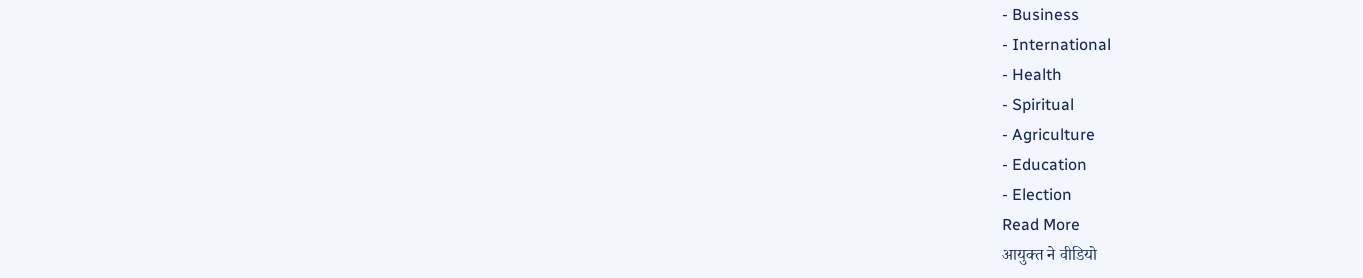- Business
- International
- Health
- Spiritual
- Agriculture
- Education
- Election
Read More
आयुक्त ने वीडियो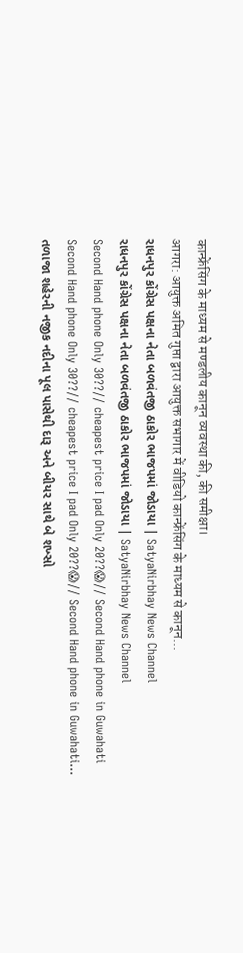कान्फ्रेंसिंग के माध्यम से मण्डलीय कानून व्यवस्था की, की समीक्षा।
आगरा: आयुक्त अमित गुप्ता द्वारा आयुक्त सभागार में वीडियो कान्फ्रेंसिंग के माध्यम से कानून...
રાધનપુર કોંગ્રેસ પક્ષના નેતા બળવંતજી ઠાકોર ભાજપમાં જોડાયા | SatyaNirbhay News Channel
રાધનપુર કોંગ્રેસ પક્ષના નેતા બળવંતજી ઠાકોર ભાજપમાં જોડાયા | SatyaNirbhay News Channel
Second Hand phone Only 30??// cheapest price I pad Only 20??😱// Second Hand phone in Guwahati
Second Hand phone Only 30??// cheapest price I pad Only 20??😱// Second Hand phone in Guwahati...
તળાજા શહેરની નજીક નદીના પૂલ પાસેથી દારૂ અને બીયર સાથે બે શખ્સો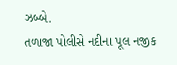ઝબ્બે.
તળાજા પોલીસે નદીના પૂલ નજીક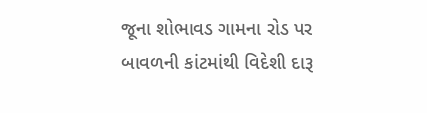જૂના શોભાવડ ગામના રોડ પર બાવળની કાંટમાંથી વિદેશી દારૂ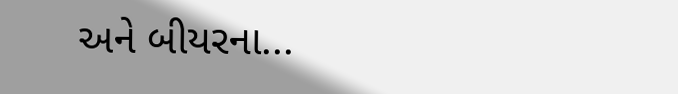અને બીયરના...